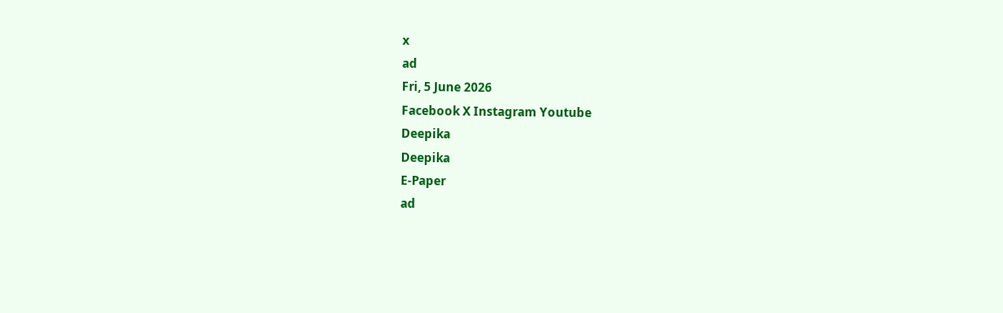x
ad
Fri, 5 June 2026
Facebook X Instagram Youtube
Deepika
Deepika
E-Paper
ad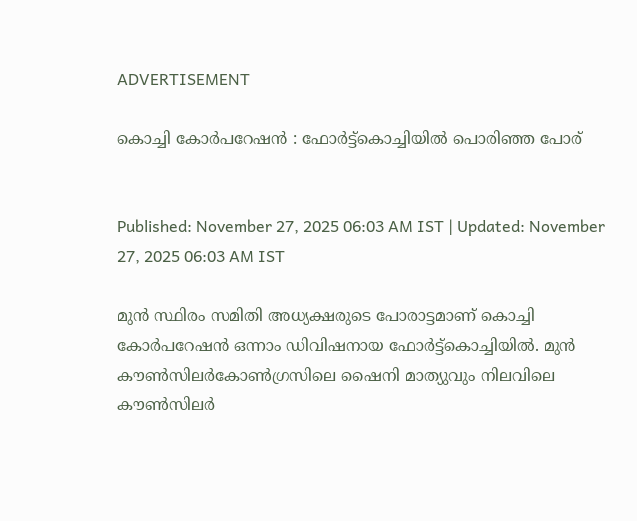ADVERTISEMENT

കൊച്ചി കോര്‍പറേഷന്‍ : ഫോര്‍ട്ട്‌കൊച്ചിയിൽ പൊരിഞ്ഞ പോര്


Published: November 27, 2025 06:03 AM IST | Updated: November 27, 2025 06:03 AM IST

മുന്‍ സ്ഥിരം സമിതി അധ്യക്ഷരുടെ പോരാട്ടമാണ് കൊച്ചി കോര്‍പറേഷന്‍ ഒന്നാം ഡിവിഷനായ ഫോര്‍ട്ട്‌കൊച്ചിയില്‍. മുന്‍ കൗണ്‍സിലര്‍കോണ്‍ഗ്രസിലെ ഷൈനി മാത്യുവും നിലവിലെ കൗണ്‍സിലർ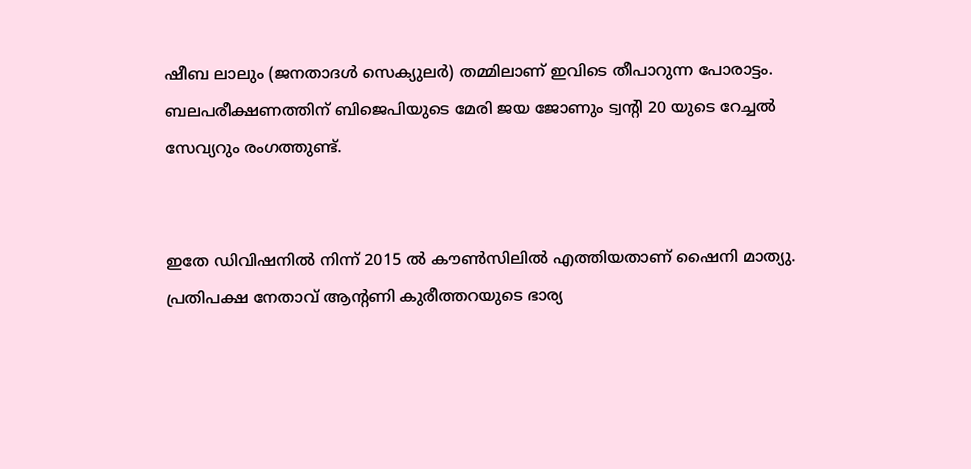ഷീബ ലാലും (ജനതാദള്‍ സെക്യുലര്‍) തമ്മിലാണ് ഇവിടെ തീപാറുന്ന പോരാട്ടം. ബലപരീക്ഷണത്തിന് ബിജെപിയുടെ മേരി ജയ ജോണും ട്വന്‍റി 20 യുടെ റേച്ചല്‍ സേവ്യറും രംഗത്തുണ്ട്.


ഇതേ ഡിവിഷനില്‍ നിന്ന് 2015 ല്‍ കൗണ്‍സിലില്‍ എത്തിയതാണ് ഷൈനി മാത്യു. പ്രതിപക്ഷ നേതാവ് ആന്‍റണി കുരീത്തറയുടെ ഭാര്യ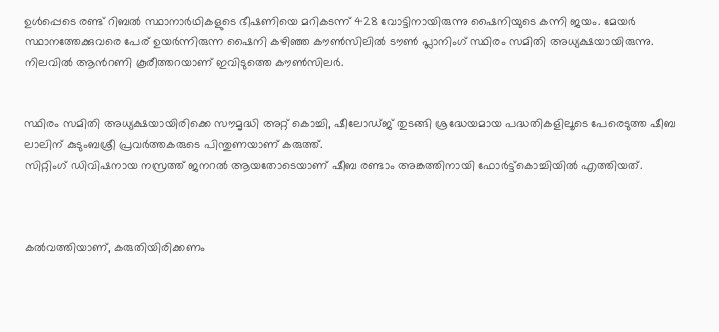ഉള്‍പ്പെടെ രണ്ട് റിബല്‍ സ്ഥാനാര്‍ഥികളുടെ ഭീഷണിയെ മറികടന്ന് 428 വോട്ടിനായിരുന്നു ഷൈനിയുടെ കന്നി ജയം. മേയര്‍ സ്ഥാനത്തേക്കുവരെ പേര് ഉയര്‍ന്നിരുന്ന ഷൈനി കഴിഞ്ഞ കൗണ്‍സിലില്‍ ടൗണ്‍ പ്ലാനിംഗ് സ്ഥിരം സമിതി അധ്യക്ഷയായിരുന്നു. നിലവില്‍ ആന്‍റണി കൂരീത്തറയാണ് ഇവിടുത്തെ കൗണ്‍സിലര്‍.


സ്ഥിരം സമിതി അധ്യക്ഷയായിരിക്കെ സൗമൃദ്ധി അറ്റ് കൊച്ചി, ഷീലോഡ്ജ് തുടങ്ങി ശ്രദ്ധേയമായ പദ്ധതികളിലൂടെ പേരെടുത്ത ഷീബ ലാലിന് കുടുംബശ്രീ പ്രവര്‍ത്തകരുടെ പിന്തുണയാണ് കരുത്ത്.
സിറ്റിംഗ് ഡിവിഷനായ നസ്രത്ത് ജനറല്‍ ആയതോടെയാണ് ഷീബ രണ്ടാം അങ്കത്തിനായി ഫോര്‍ട്ട്‌കൊച്ചിയില്‍ എത്തിയത്.



കല്‍വത്തിയാണ്, കരുതിയിരിക്കണം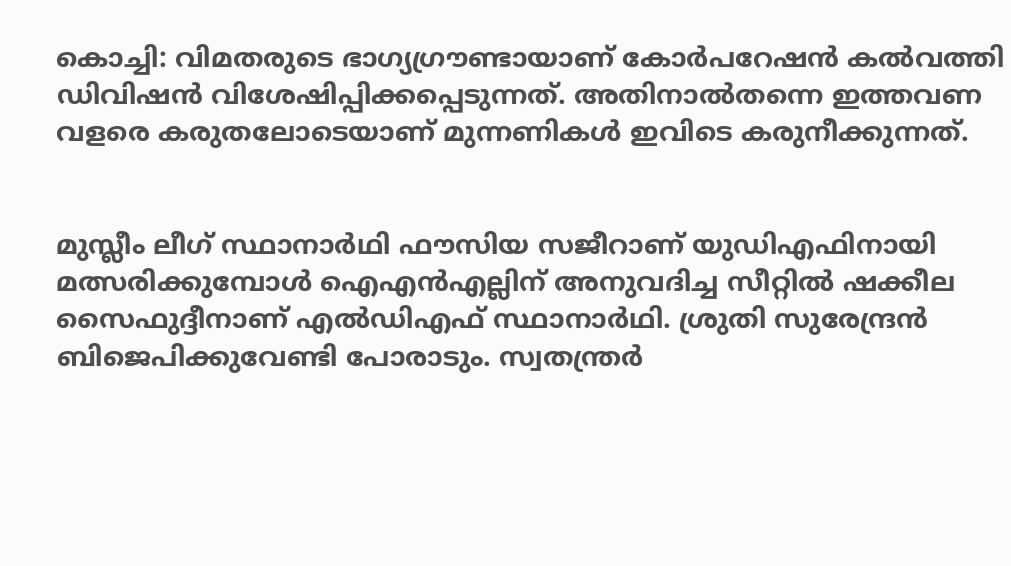കൊച്ചി: വിമതരുടെ ഭാഗ്യഗ്രൗണ്ടായാണ് കോർപറേഷൻ കൽവത്തി ഡിവിഷൻ വിശേഷിപ്പിക്കപ്പെടുന്നത്. അതിനാൽതന്നെ ഇത്തവണ വളരെ കരുതലോടെയാണ് മുന്നണികൾ ഇവിടെ കരുനീക്കുന്നത്.


മുസ്ലീം ലീഗ് സ്ഥാനാര്‍ഥി ഫൗസിയ സജീറാണ് യുഡിഎഫിനായി മത്സരിക്കുമ്പോൾ ഐഎന്‍എല്ലിന് അനുവദിച്ച സീറ്റില്‍ ഷക്കീല സൈഫുദ്ദീനാണ് എൽഡിഎഫ് സ്ഥാനാര്‍ഥി. ശ്രുതി സുരേന്ദ്രൻ ബിജെപിക്കുവേണ്ടി പോരാടും. സ്വതന്ത്രര്‍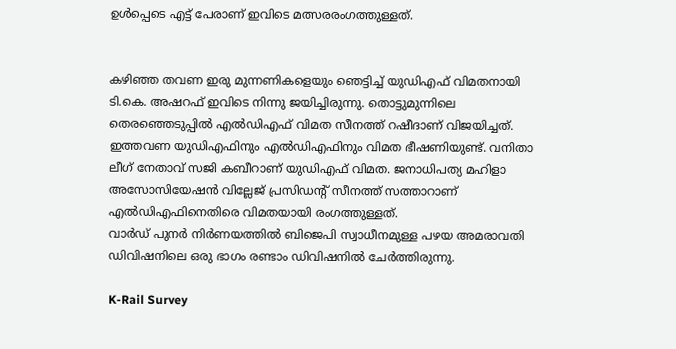ഉള്‍പ്പെടെ എട്ട് പേരാണ് ഇവിടെ മത്സരരംഗത്തുള്ളത്.


കഴിഞ്ഞ തവണ ഇരു മുന്നണികളെയും ഞെട്ടിച്ച് യുഡിഎഫ് വിമതനായി ടി.കെ. അഷറഫ് ഇവിടെ നിന്നു ജയിച്ചിരുന്നു. തൊട്ടുമുന്നിലെ തെരഞ്ഞെടുപ്പില്‍ എല്‍ഡിഎഫ് വിമത സീനത്ത് റഷീദാണ് വിജയിച്ചത്. ഇത്തവണ യുഡിഎഫിനും എല്‍ഡിഎഫിനും വിമത ഭീഷണിയുണ്ട്. വനിതാ ലീഗ് നേതാവ് സജി കബീറാണ് യുഡിഎഫ് വിമത. ജനാധിപത്യ മഹിളാ അസോസിയേഷന്‍ വില്ലേജ് പ്രസിഡന്‍റ് സീനത്ത് സത്താറാണ് എല്‍ഡിഎഫിനെതിരെ വിമതയായി രംഗത്തുള്ളത്.
വാര്‍ഡ് പുനര്‍ നിര്‍ണയത്തില്‍ ബിജെപി സ്വാധീനമുള്ള പഴയ അമരാവതി ഡിവിഷനിലെ ഒരു ഭാഗം രണ്ടാം ഡിവിഷനില്‍ ചേര്‍ത്തിരുന്നു.

K-Rail Survey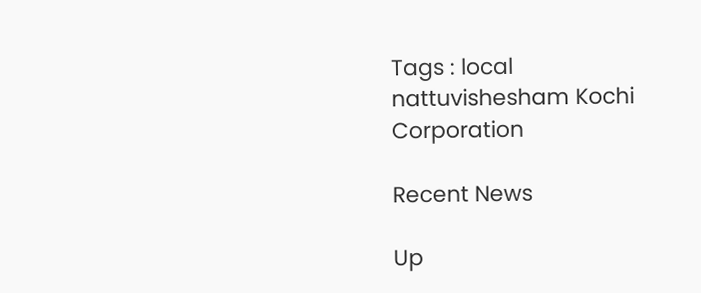Tags : local nattuvishesham Kochi Corporation

Recent News

Up